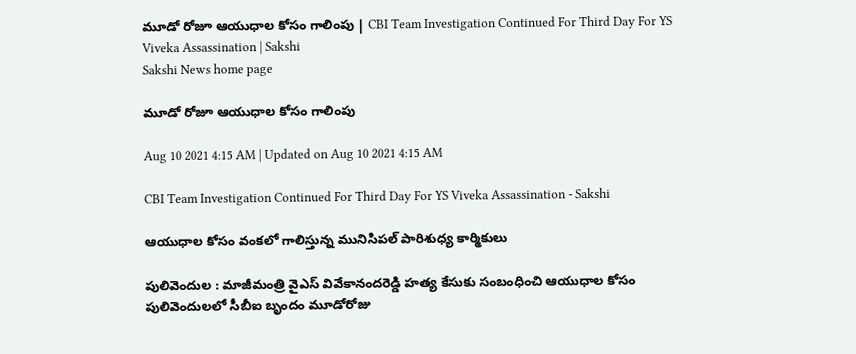మూడో రోజూ ఆయుధాల కోసం గాలింపు | CBI Team Investigation Continued For Third Day For YS Viveka Assassination | Sakshi
Sakshi News home page

మూడో రోజూ ఆయుధాల కోసం గాలింపు

Aug 10 2021 4:15 AM | Updated on Aug 10 2021 4:15 AM

CBI Team Investigation Continued For Third Day For YS Viveka Assassination - Sakshi

ఆయుధాల కోసం వంకలో గాలిస్తున్న మునిసిపల్‌ పారిశుధ్య కార్మికులు

పులివెందుల : మాజీమంత్రి వైఎస్‌ వివేకానందరెడ్డి హత్య కేసుకు సంబంధించి ఆయుధాల కోసం పులివెందులలో సీబీఐ బృందం మూడోరోజు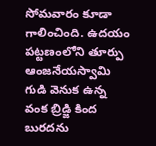సోమవారం కూడా గాలించింది. ఉదయం పట్టణంలోని తూర్పు ఆంజనేయస్వామి గుడి వెనుక ఉన్న వంక బ్రిడ్జి కింద బురదను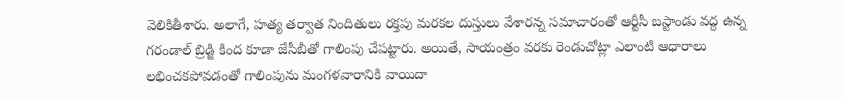వెలికితీశారు. అలాగే, హత్య తర్వాత నిందితులు రక్తపు మరకల దుస్తులు వేశారన్న సమాచారంతో ఆర్టీసీ బస్టాండు వద్ద ఉన్న గరండాల్‌ బ్రిడ్జి కింద కూడా జేసీబీతో గాలింపు చేపట్టారు. అయితే, సాయంత్రం వరకు రెండుచోట్లా ఎలాంటి ఆధారాలు లభించకపోవడంతో గాలింపును మంగళవారానికి వాయిదా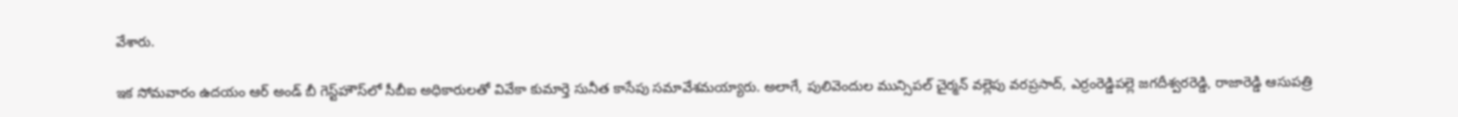వేశారు.

ఇక సోమవారం ఉదయం ఆర్‌ అండ్‌ బీ గెస్ట్‌హౌస్‌లో సీబీఐ అధికారులతో వివేకా కుమార్తె సునీత కాసేపు సమావేశమయ్యారు. అలాగే, పులివెందుల మున్సిపల్‌ చైర్మన్‌ వల్లెపు వరప్రసాద్, ఎర్రంరెడ్డిపల్లె జగదీశ్వరరెడ్డి, రాజారెడ్డి ఆసుపత్రి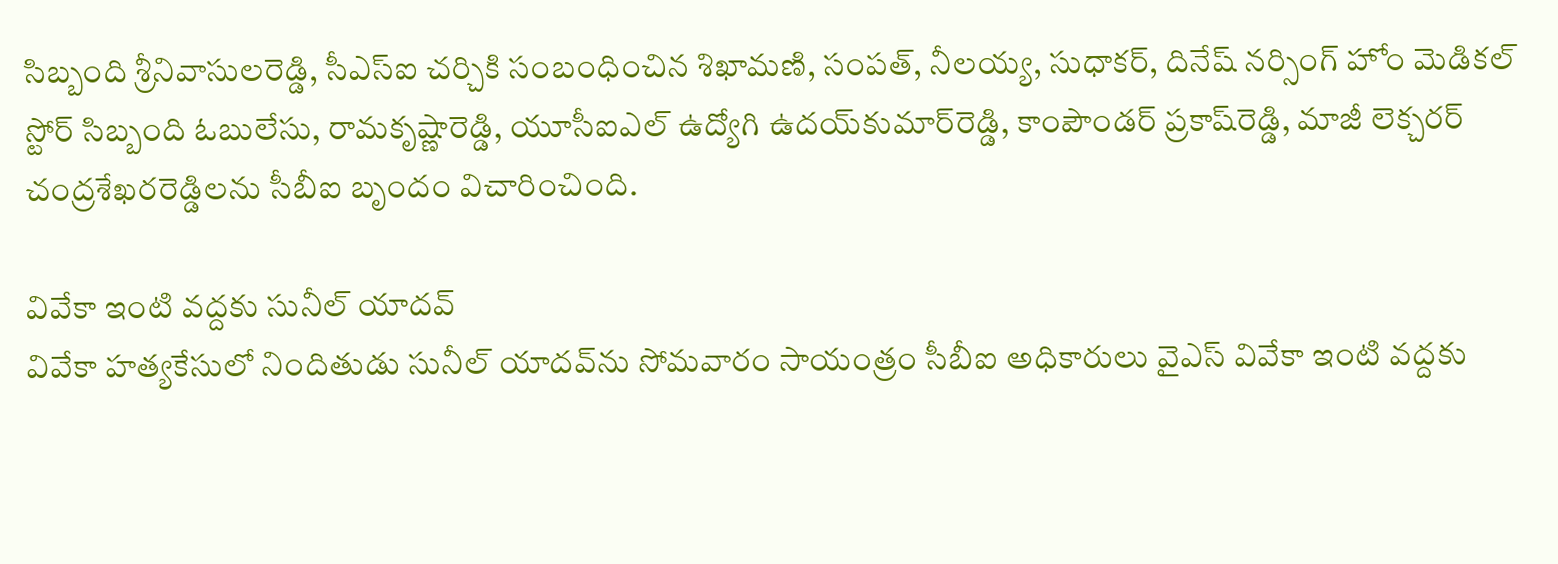సిబ్బంది శ్రీనివాసులరెడ్డి, సీఎస్‌ఐ చర్చికి సంబంధించిన శిఖామణి, సంపత్, నీలయ్య, సుధాకర్, దినేష్‌ నర్సింగ్‌ హోం మెడికల్‌ స్టోర్‌ సిబ్బంది ఓబులేసు, రామకృష్ణారెడ్డి, యూసీఐఎల్‌ ఉద్యోగి ఉదయ్‌కుమార్‌రెడ్డి, కాంపౌండర్‌ ప్రకాష్‌రెడ్డి, మాజీ లెక్చరర్‌ చంద్రశేఖరరెడ్డిలను సీబీఐ బృందం విచారించింది.

వివేకా ఇంటి వద్దకు సునీల్‌ యాదవ్‌
వివేకా హత్యకేసులో నిందితుడు సునీల్‌ యాదవ్‌ను సోమవారం సాయంత్రం సీబీఐ అధికారులు వైఎస్‌ వివేకా ఇంటి వద్దకు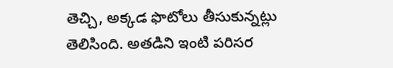తెచ్చి, అక్కడ ఫొటోలు తీసుకున్నట్లు తెలిసింది. అతడిని ఇంటి పరిసర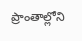ప్రాంతాల్లోని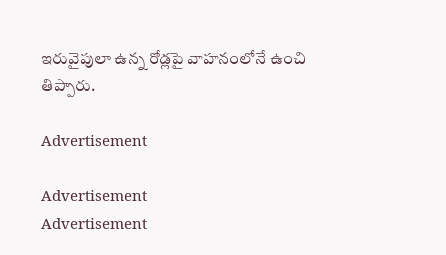ఇరువైపులా ఉన్న రోడ్లపై వాహనంలోనే ఉంచి తిప్పారు.

Advertisement

Advertisement
Advertisement